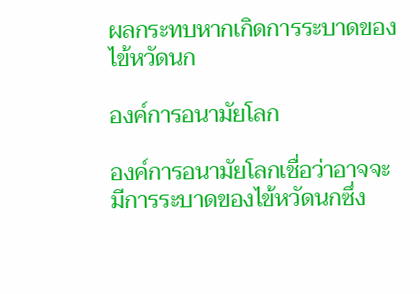ผลกระทบหากเกิดการระบาดของไข้หวัดนก

องค์การอนามัยโลก

องค์การอนามัยโลกเชื่อว่าอาจจะมีการระบาดของไข้หวัดนกซึ่ง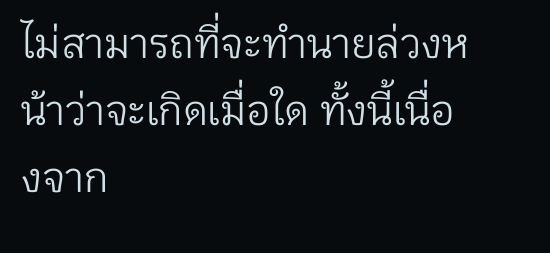ไม่สามารถที่จะทำนายล่วงหน้าว่าจะเกิดเมื่อใด ทั้งนี้เนื่องจาก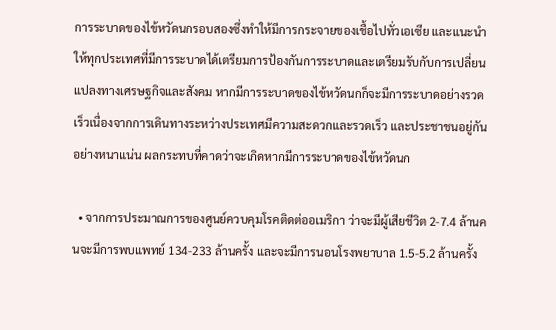การระบาดของไข้หวัดนกรอบสองซึ่งทำให้มีการกระจายของเชื้อไปทั่วเอเซีย และแนะนำให้ทุกประเทศที่มีการระบาดได้เตรียมการป้องกันการระบาดและเตรียมรับกับการเปลี่ยนแปลงทางเศรษฐกิจและสังคม หากมีการระบาดของไข้หวัดนกก็จะมีการระบาดอย่างรวดเร็วเนื่องจากการเดินทางระหว่างประเทศมีความสะดวกและรวดเร็ว และประชาชนอยู่กันอย่างหนาแน่น ผลกระทบที่คาดว่าจะเกิดหากมีการระบาดของไข้หวัดนก

  • จากการประมาณการของศูนย์ควบคุมโรคติดต่ออเมริกา ว่าจะมีผู้เสียชีวิต 2-7.4 ล้านคนจะมีการพบแพทย์ 134-233 ล้านครั้ง และจะมีการนอนโรงพยาบาล 1.5-5.2 ล้านครั้ง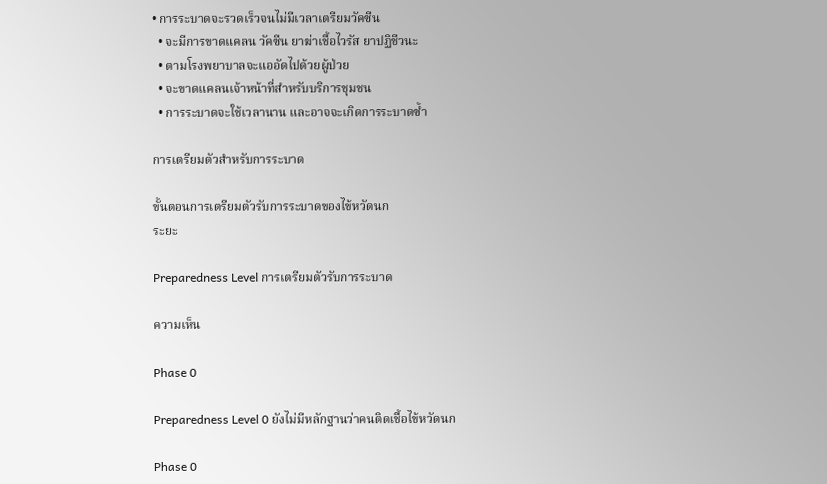• การระบาดจะรวดเร็วจนไม่มีเวลาเตรียมวัคซีน
  • จะมีการขาดแคลน วัคซีน ยาฆ่าเชื้อไวรัส ยาปฏิชีวนะ
  • ตามโรงพยาบาลจะแออัดไปด้วยผู้ป่วย
  • จะขาดแคลนเจ้าหน้าที่สำหรับบริการชุมชน
  • การระบาดจะใช้เวลานาน และอาจจะเกิดการระบาดซ้ำ

การเตรียมตัวสำหรับการระบาด

ขั้นตอนการเตรียมตัวรับการระบาดของไข้หวัดนก
ระยะ

Preparedness Level การเตรียมตัวรับการระบาด

ความเห็น

Phase 0

Preparedness Level 0 ยังไม่มีหลักฐานว่าคนติดเชื้อไข้หวัดนก

Phase 0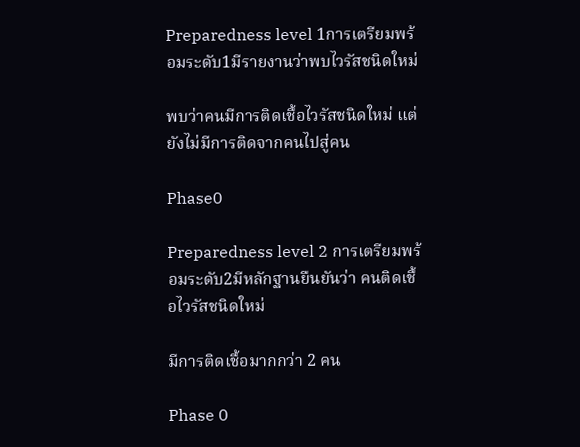Preparedness level 1การเตรียมพร้อมระดับ1มีรายงานว่าพบไวรัสชนิดใหม่

พบว่าคนมีการติดเชื้อไวรัสชนิดใหม่ แต่ยังไม่มีการติดจากคนไปสู่คน

Phase0

Preparedness level 2 การเตรียมพร้อมระดับ2มีหลักฐานยืนยันว่า คนติดเชื้อไวรัสชนิดใหม่

มีการติดเชื้อมากกว่า 2 คน

Phase 0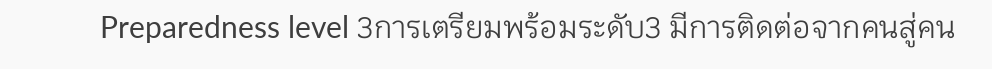Preparedness level 3การเตรียมพร้อมระดับ3 มีการติดต่อจากคนสู่คน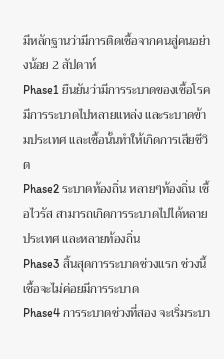มีหลักฐานว่ามีการติดเชื้อจากคนสู่คนอย่างน้อย 2 สัปดาห์
Phase1 ยืนยันว่ามีการระบาดของเชื้อโรค มีการระบาดไปหลายแหล่ง และระบาดข้ามประเทศ และเชื้อนั้นทำให้เกิดการเสียชีวิต
Phase2 ระบาดท้องถิ่น หลายๆท้องถิ่น เชื้อไวรัส สามารถเกิดการระบาดไปได้หลายประเทศ และหลายท้องถิ่น
Phase3 สิ้นสุดการระบาดช่วงแรก ช่วงนี้เชื้อจะไม่ค่อยมีการระบาด
Phase4 การระบาดช่วงที่สอง จะเริ่มระบา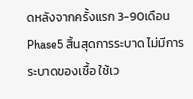ดหลังจากครั้งแรก 3-90เดือน
Phase5 สิ้นสุดการระบาด ไม่มีการระบาดของเชื้อ ใช้เว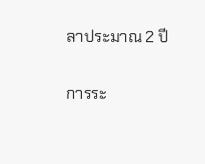ลาประมาณ 2 ปี

การระ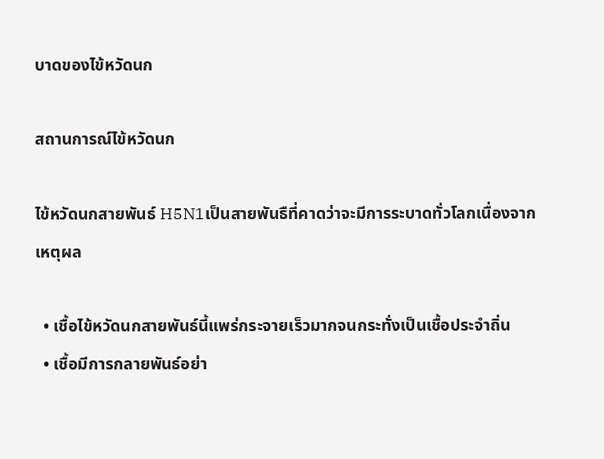บาดของไข้หวัดนก

สถานการณ์ไข้หวัดนก

ไข้หวัดนกสายพันธ์ H5N1เป็นสายพันธืที่คาดว่าจะมีการระบาดทั่วโลกเนื่องจากเหตุผล

  • เชื้อไข้หวัดนกสายพันธ์นี้แพร่กระจายเร็วมากจนกระทั่งเป็นเชื้อประจำถิ่น
  • เชื้อมีการกลายพันธ์อย่า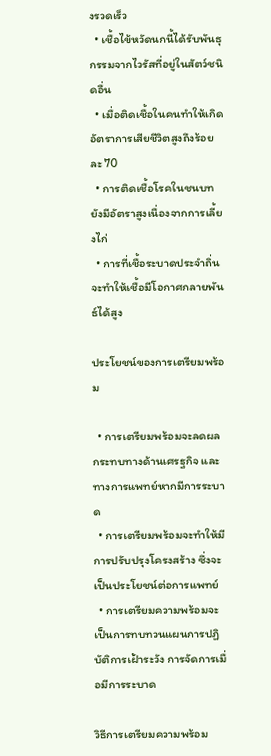งรวดเร็ว
  • เชื้อไข้หวัดนกนี้ได้รับพันธุกรรมจากไวรัสที่อยู่ในสัตว์ชนิดอื่น
  • เมื่อติดเชื้อในคนทำให้เกิดอัตราการเสียชีวิตสูงถึงร้อยละ 70
  • การติดเชื้อโรคในชนบทยังมีอัตราสูงเนื่องจากการเลี้ยงไก่
  • การที่เชื้อระบาดประจำถิ่นจะทำให้เชื้อมีโอกาศกลายพันธ์ได้สูง

ประโยชน์ของการเตรียมพร้อม

  • การเตรียมพร้อมจะลดผลกระทบทางด้านเศรฐกิจ และทางการแพทย์หากมีการระบาด
  • การเตรียมพร้อมจะทำให้มีการปรับปรุงโครงสร้าง ซึ่งจะเป็นประโยชน์ต่อการแพทย์
  • การเตรียมความพร้อมจะเป็นการทบทวนแผนการปฏิบัติการเฝ้าระวัง การจัดการเมื่อมีการระบาด

วิธีการเตรียมความพร้อม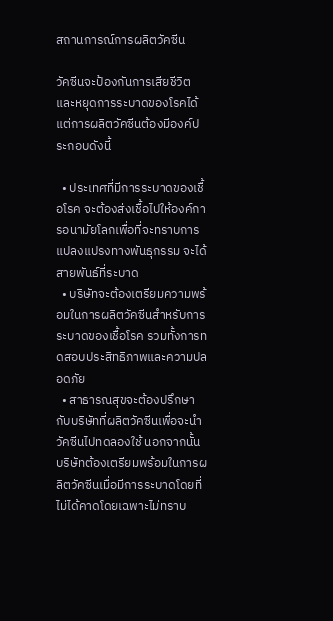สถานการณ์การผลิตวัคซีน

วัคซีนจะป้องกันการเสียชีวิตและหยุดการระบาดของโรคได้ แต่การผลิตวัคซีนต้องมีองค์ประกอบดังนี้

  • ประเทศที่มีการระบาดของเชื้อโรค จะต้องส่งเชื้อไปให้องค์การอนามัยโลกเพื่อที่จะทราบการแปลงแปรงทางพันธุกรรม จะได้สายพันธ์ที่ระบาด
  • บริษัทจะต้องเตรียมความพร้อมในการผลิตวัคซีนสำหรับการระบาดของเชื้อโรค รวมทั้งการทดสอบประสิทธิภาพและความปลอดภัย
  • สาธารณสุขจะต้องปรึกษากับบริษัทที่ผลิตวัคซีนเพื่อจะนำวัคซีนไปทดลองใช้ นอกจากนั้นบริษัทต้องเตรียมพร้อมในการผลิตวัคซีนเมื่อมีการระบาดโดยที่ไม่ได้คาดโดยเฉพาะไม่ทราบ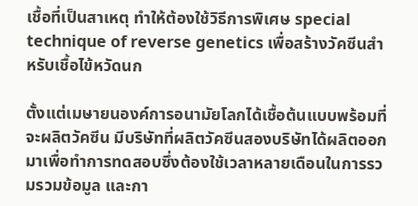เชื้อที่เป็นสาเหตุ ทำให้ต้องใช้วิธีการพิเศษ special technique of reverse genetics เพื่อสร้างวัคซีนสำหรับเชื้อไข้หวัดนก

ตั้งแต่เมษายนองค์การอนามัยโลกได้เชื้อต้นแบบพร้อมที่จะผลิตวัคซีน มีบริษัทที่ผลิตวัคซีนสองบริษัทได้ผลิตออกมาเพื่อทำการทดสอบซึ่งต้องใช้เวลาหลายเดือนในการรวมรวมข้อมูล และกา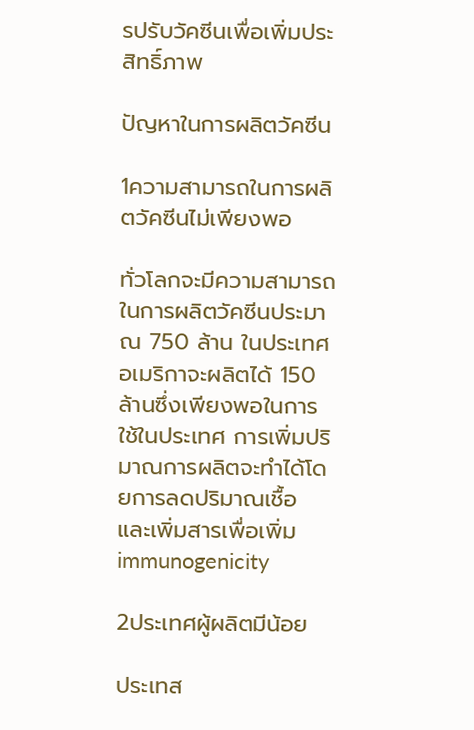รปรับวัคซีนเพื่อเพิ่มประสิทธิ์ภาพ

ปัญหาในการผลิตวัคซีน

1ความสามารถในการผลิตวัคซีนไม่เพียงพอ

ทั่วโลกจะมีความสามารถในการผลิตวัคซีนประมาณ 750 ล้าน ในประเทศอเมริกาจะผลิตได้ 150 ล้านซึ่งเพียงพอในการใช้ในประเทศ การเพิ่มปริมาณการผลิตจะทำได้โดยการลดปริมาณเชื้อ และเพิ่มสารเพื่อเพิ่ม immunogenicity

2ประเทศผู้ผลิตมีน้อย

ประเทส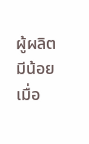ผู้ผลิตมีน้อย เมื่อ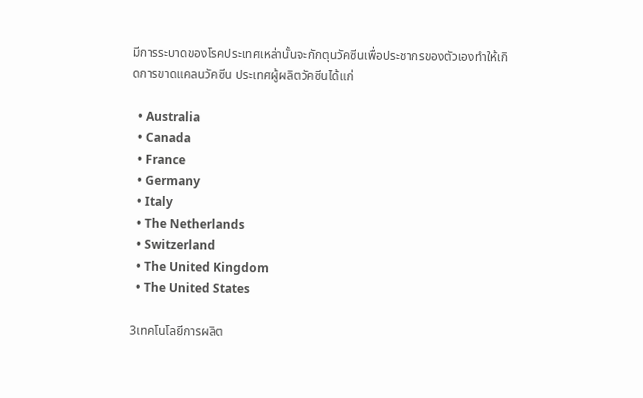มีการระบาดของโรคประเทศเหล่านั้นจะกักตุนวัคซีนเพื่อประชากรของตัวเองทำให้เกิดการขาดแคลนวัคซีน ประเทศผู้ผลิตวัคซีนได้แก่

  • Australia
  • Canada
  • France
  • Germany
  • Italy
  • The Netherlands
  • Switzerland
  • The United Kingdom
  • The United States

3เทคโนโลยีการผลิต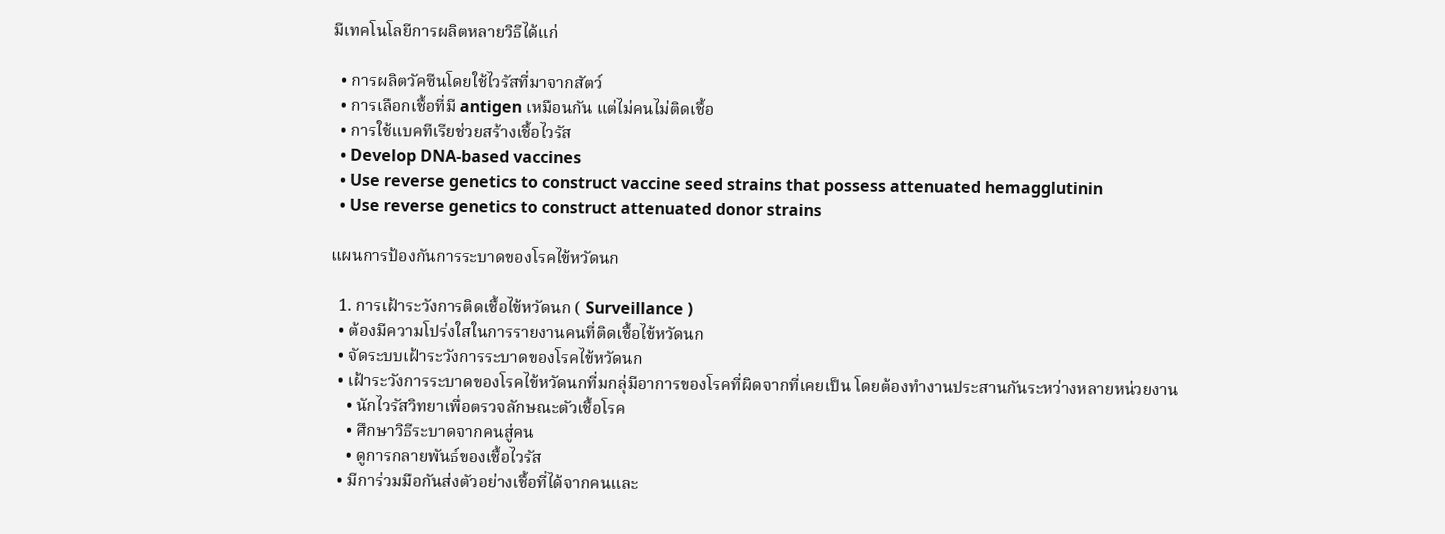มีเทคโนโลยีการผลิตหลายวิธีได้แก่

  • การผลิตวัคซีนโดยใช้ไวรัสที่มาจากสัตว์
  • การเลือกเชื้อที่มี antigen เหมือนกัน แต่ไม่คนไม่ติดเชื้อ
  • การใช้แบคทีเรียช่วยสร้างเชื้อไวรัส
  • Develop DNA-based vaccines
  • Use reverse genetics to construct vaccine seed strains that possess attenuated hemagglutinin
  • Use reverse genetics to construct attenuated donor strains

แผนการป้องกันการระบาดของโรคไข้หวัดนก

  1. การเฝ้าระวังการติดเชื้อไข้หวัดนก ( Surveillance )
  • ต้องมีความโปร่งใสในการรายงานคนที่ติดเชื้อไข้หวัดนก
  • จัดระบบเฝ้าระวังการระบาดของโรคไข้หวัดนก
  • เฝ้าระวังการระบาดของโรคไข้หวัดนกที่มกลุ่มีอาการของโรคที่ผิดจากที่เคยเป็น โดยต้องทำงานประสานกันระหว่างหลายหน่วยงาน
    • นักไวรัสวิทยาเพื่อตรวจลักษณะตัวเชื้อโรค
    • ศึกษาวิธีระบาดจากคนสู่คน
    • ดูการกลายพันธ์ของเชื้อไวรัส
  • มีการ่วมมือกันส่งตัวอย่างเชื้อที่ได้จากคนและ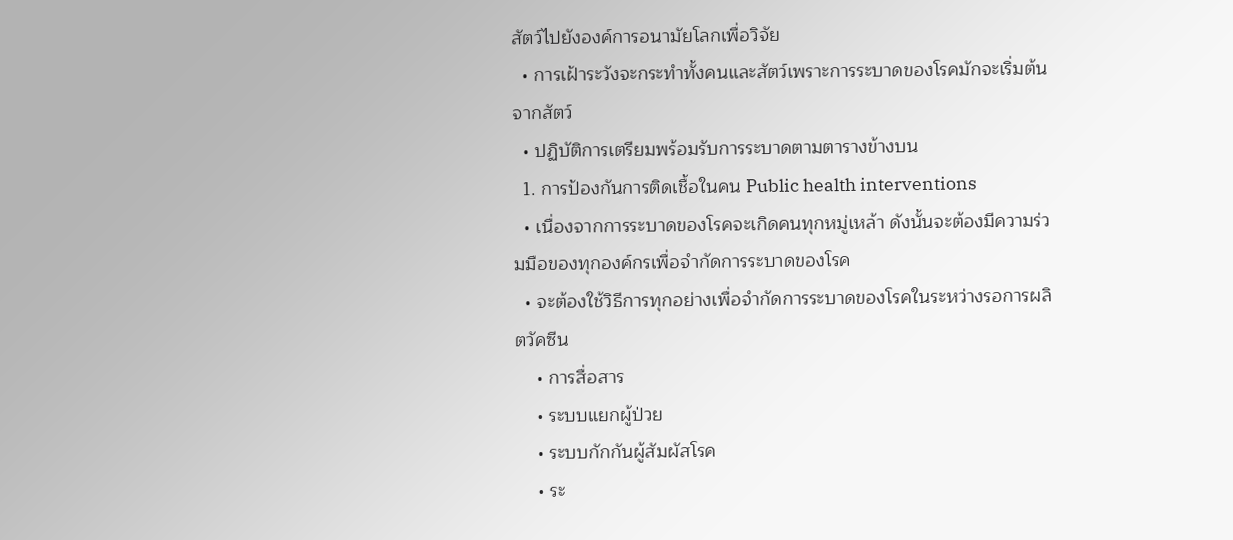สัตว์ไปยังองค์การอนามัยโลกเพื่อวิจัย
  • การเฝ้าระวังจะกระทำทั้งคนและสัตว์เพราะการระบาดของโรคมักจะเริ่มต้นจากสัตว์
  • ปฏิบัติการเตรียมพร้อมรับการระบาดตามตารางข้างบน
  1. การป้องกันการติดเชื้อในคน Public health interventions
  • เนื่องจากการระบาดของโรคจะเกิดคนทุกหมู่เหล้า ดังนั้นจะต้องมีความร่วมมือของทุกองค์กรเพื่อจำกัดการระบาดของโรค
  • จะต้องใช้วิธีการทุกอย่างเพื่อจำกัดการระบาดของโรคในระหว่างรอการผลิตวัคซีน
    • การสื่อสาร
    • ระบบแยกผู้ป่วย
    • ระบบกักกันผู้สัมผัสโรค
    • ระ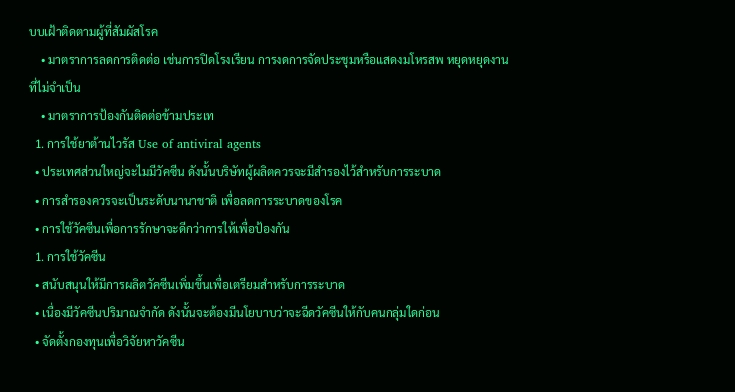บบเฝ้าติดตามผู้ที่สัมผัสโรค
    • มาตราการลดการติดต่อ เช่นการปิดโรงเรียน การงดการจัดประชุมหรือแสดงมโหรสพ หยุดหยุดงานที่ไม่จำเป็น
    • มาตราการป้องกันติดต่อข้ามประเท
  1. การใช้ยาต้านไวรัส Use of antiviral agents
  • ประเทศส่วนใหญ่จะไมมีวัคซีน ดังนั้นบริษัทผู้ผลิตควรจะมีสำรองไว้สำหรับการระบาด
  • การสำรองควรจะเป็นระดับนานาชาติ เพื่อลดการระบาดของโรค
  • การใช้วัคซีนเพื่อการรักษาจะดีกว่าการให้เพื่อป้องกัน
  1. การใช้วัคซีน
  • สนับสนุนให้มีการผลิตวัคซีนเพิ่มขึ้นเพื่อเตรียมสำหรับการระบาด
  • เนื่องมีวัคซีนปริมาณจำกัด ดังนั้นจะต้องมีนโยบาบว่าจะฉีดวัคซีนให้กับคนกลุ่มใดก่อน
  • จัดตั้งกองทุนเพื่อวิจัยหาวัคซีน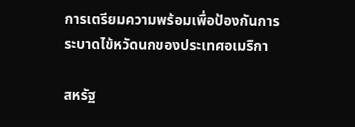การเตรียมความพร้อมเพื่อป้องกันการระบาดไข้หวัดนกของประเทศอเมริกา

สหรัฐ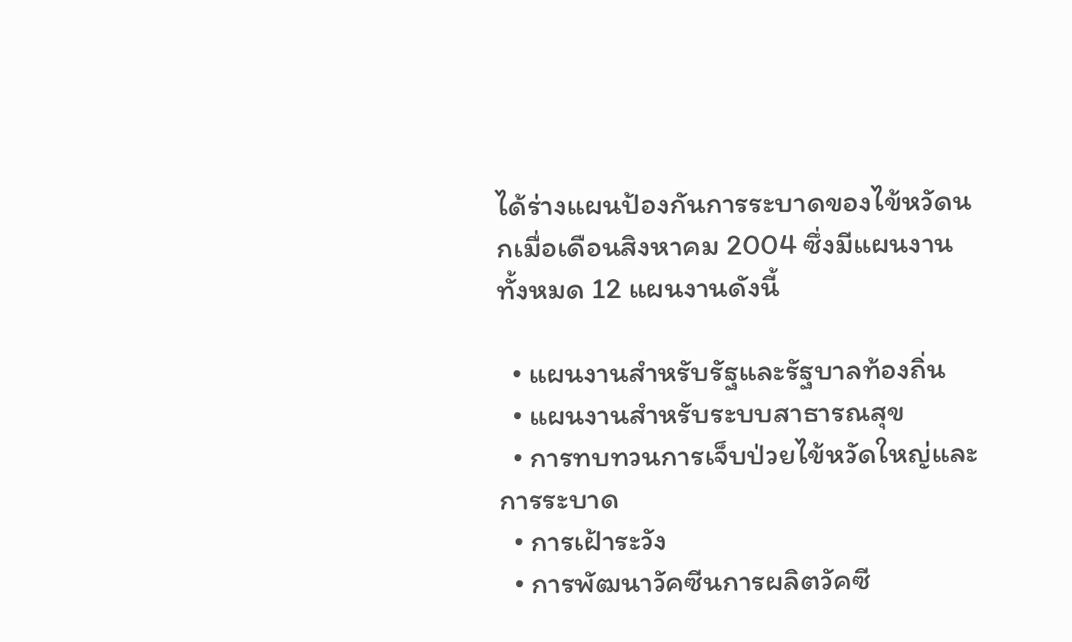ได้ร่างแผนป้องกันการระบาดของไข้หวัดนกเมื่อเดือนสิงหาคม 2004 ซึ่งมีแผนงานทั้งหมด 12 แผนงานดังนี้

  • แผนงานสำหรับรัฐและรัฐบาลท้องถิ่น
  • แผนงานสำหรับระบบสาธารณสุข
  • การทบทวนการเจ็บป่วยไข้หวัดใหญ่และการระบาด
  • การเฝ้าระวัง
  • การพัฒนาวัคซีนการผลิตวัคซี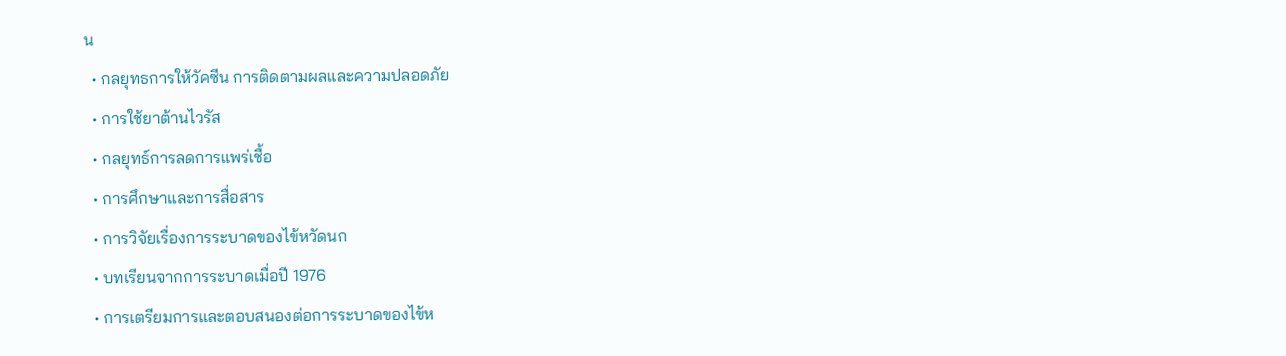น
  • กลยุทธการให้วัคซีน การติดตามผลและความปลอดภัย
  • การใช้ยาต้านไวรัส
  • กลยุทธ์การลดการแพร่เชื้อ
  • การศึกษาและการสื่อสาร
  • การวิจัยเรื่องการระบาดของไข้หวัดนก
  • บทเรียนจากการระบาดเมื่อปี 1976
  • การเตรียมการและตอบสนองต่อการระบาดของไข้ห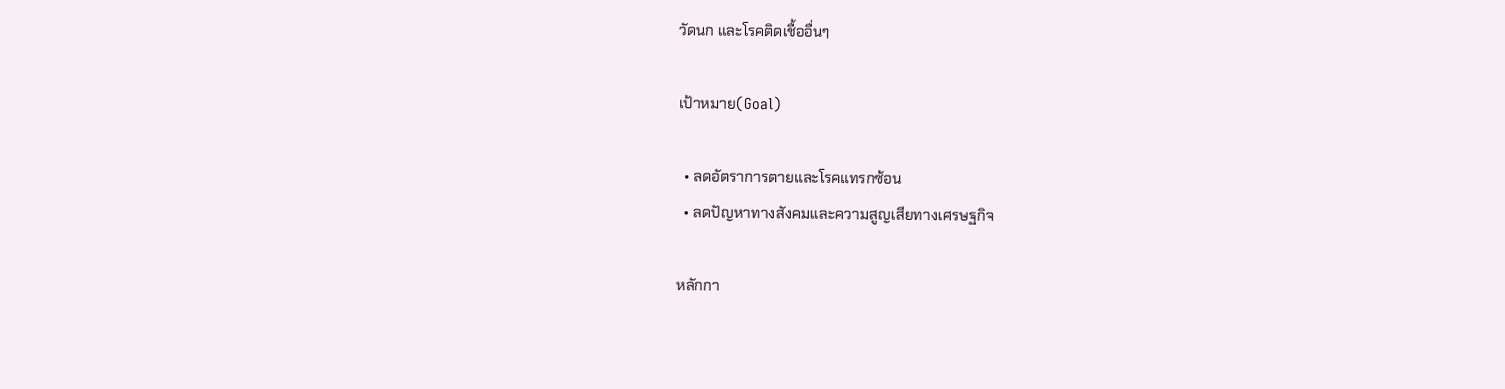วัดนก และโรคติดเชื้ออื่นๆ

เป้าหมาย(Goal)

  • ลดอัตราการตายและโรคแทรกซ้อน
  • ลดปัญหาทางสังคมและความสูญเสียทางเศรษฐกิจ

หลักกา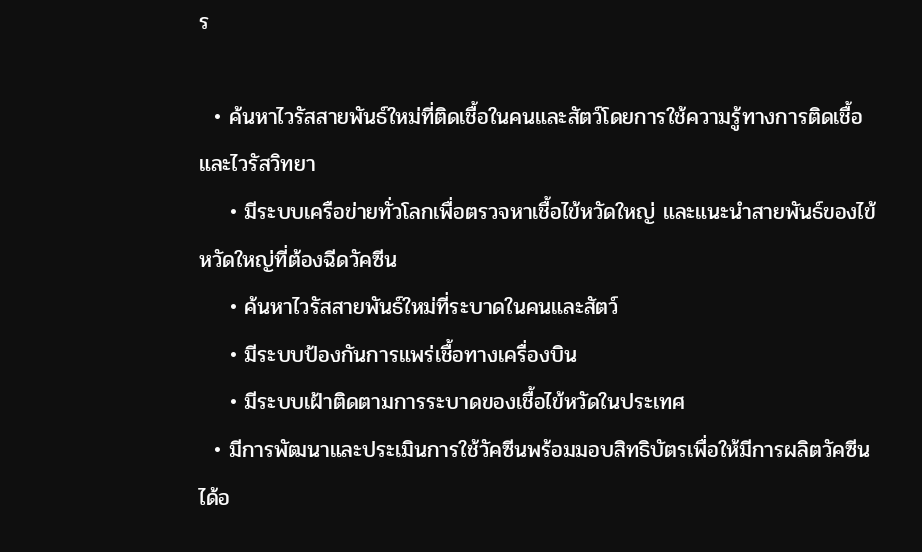ร

  • ค้นหาไวรัสสายพันธ์ใหม่ที่ติดเชื้อในคนและสัตว์โดยการใช้ความรู้ทางการติดเชื้อและไวรัสวิทยา
    • มีระบบเครือข่ายทั่วโลกเพื่อตรวจหาเชื้อไข้หวัดใหญ่ และแนะนำสายพันธ์ของไข้หวัดใหญ่ที่ต้องฉีดวัคซีน
    • ค้นหาไวรัสสายพันธ์ใหม่ที่ระบาดในคนและสัตว์
    • มีระบบป้องกันการแพร่เชื้อทางเครื่องบิน
    • มีระบบเฝ้าติดตามการระบาดของเชื้อไข้หวัดในประเทศ
  • มีการพัฒนาและประเมินการใช้วัคซีนพร้อมมอบสิทธิบัตรเพื่อให้มีการผลิตวัคซีนได้อ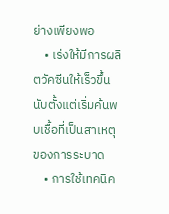ย่างเพียงพอ
    • เร่งให้มีการผลิตวัคซีนให้เร็วขึ้นนับตั้งแต่เริ่มค้นพบเชื้อที่เป็นสาเหตุของการระบาด
    • การใช้เทคนิค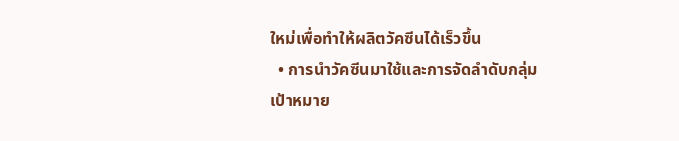ใหม่เพื่อทำให้ผลิตวัคซีนได้เร็วขึ้น
  • การนำวัคซีนมาใช้และการจัดลำดับกลุ่มเป้าหมาย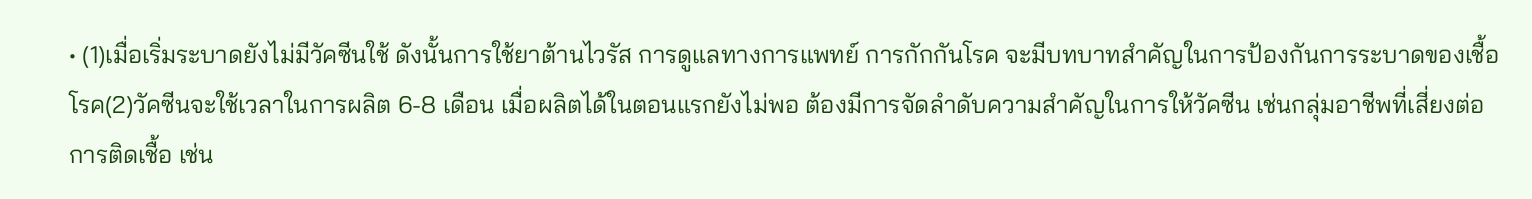• (1)เมื่อเริ่มระบาดยังไม่มีวัคซีนใช้ ดังนั้นการใช้ยาต้านไวรัส การดูแลทางการแพทย์ การกักกันโรค จะมีบทบาทสำคัญในการป้องกันการระบาดของเชื้อโรค(2)วัคซีนจะใช้เวลาในการผลิต 6-8 เดือน เมื่อผลิตได้ในตอนแรกยังไม่พอ ต้องมีการจัดลำดับความสำคัญในการให้วัคซีน เช่นกลุ่มอาชีพที่เสี่ยงต่อการติดเชื้อ เช่น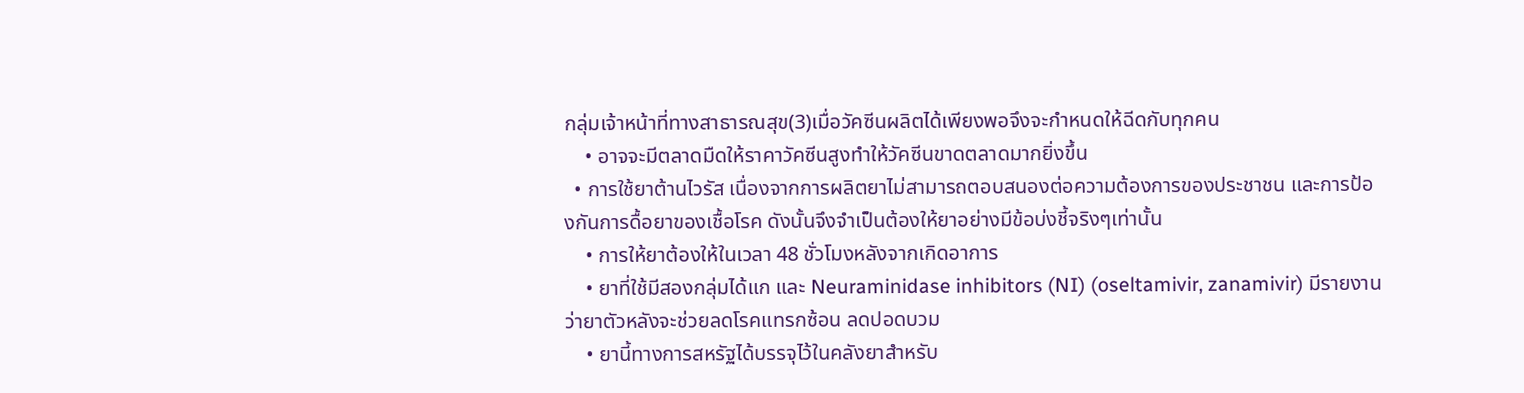กลุ่มเจ้าหน้าที่ทางสาธารณสุข(3)เมื่อวัคซีนผลิตได้เพียงพอจึงจะกำหนดให้ฉีดกับทุกคน
    • อาจจะมีตลาดมืดให้ราคาวัคซีนสูงทำให้วัคซีนขาดตลาดมากยิ่งขึ้น
  • การใช้ยาต้านไวรัส เนื่องจากการผลิตยาไม่สามารถตอบสนองต่อความต้องการของประชาชน และการป้องกันการดื้อยาของเชื้อโรค ดังนั้นจึงจำเป็นต้องให้ยาอย่างมีข้อบ่งชี้จริงๆเท่านั้น
    • การให้ยาต้องให้ในเวลา 48 ชั่วโมงหลังจากเกิดอาการ
    • ยาที่ใช้มีสองกลุ่มได้แก และ Neuraminidase inhibitors (NI) (oseltamivir, zanamivir) มีรายงานว่ายาตัวหลังจะช่วยลดโรคแทรกซ้อน ลดปอดบวม
    • ยานี้ทางการสหรัฐได้บรรจุไว้ในคลังยาสำหรับ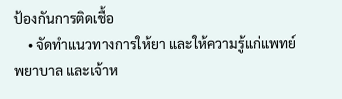ป้องกันการติดเชื้อ
    • จัดทำแนวทางการให้ยา และให้ความรู้แก่แพทย์ พยาบาล และเจ้าห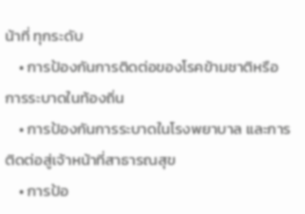น้าที่ ทุกระดับ
    • การป้องกันการติดต่อของโรคข้ามชาติหรือการระบาดในท้องถิ่น
    • การป้องกันการระบาดในโรงพยาบาล และการติดต่อสู่เจ้าหน้าที่สาธารณสุข
    • การป้อ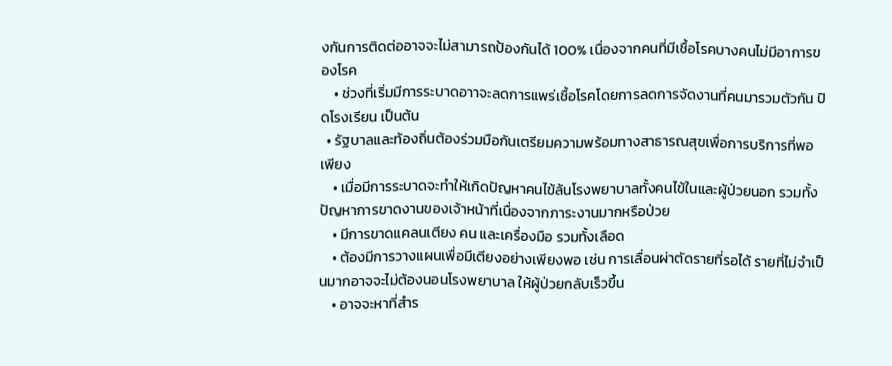งกันการติดต่ออาจจะไม่สามารถป้องกันได้ 100% เนื่องจากคนที่มีเชื้อโรคบางคนไม่มีอาการของโรค
    • ช่วงที่เริ่มมีการระบาดอาาจะลดการแพร่เชื้อโรคโดยการลดการจัดงานที่คนมารวมตัวกัน ปิดโรงเรียน เป็นต้น
  • รัฐบาลและท้องถิ่นต้องร่วมมือกันเตรียมความพร้อมทางสาธารณสุขเพื่อการบริการที่พอเพียง
    • เมื่อมีการระบาดจะทำให้เกิดปัญหาคนไข้ล้นโรงพยาบาลทั้งคนไข้ในและผู้ป่วยนอก รวมทั้งปัญหาการขาดงานของเจ้าหน้าที่เนื่องจากภาระงานมากหรือป่วย
    • มีการขาดแคลนเตียง คน และเครื่องมือ รวมทั้งเลือด
    • ต้องมีการวางแผนเพื่อมีเตียงอย่างเพียงพอ เช่น การเลื่อนผ่าตัดรายที่รอได้ รายที่ไม่จำเป็นมากอาจจะไม่ต้องนอนโรงพยาบาล ให้ผู้ป่วยกลับเร็วขึ้น
    • อาจจะหาที่สำร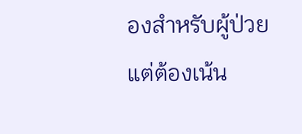องสำหรับผู้ป่วย แต่ต้องเน้น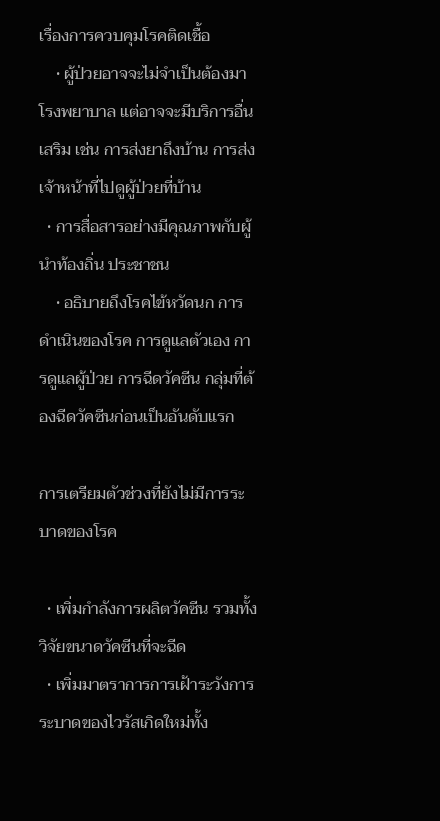เรื่องการควบคุมโรคติดเชื้อ
    • ผู้ป่วยอาจจะไม่จำเป็นต้องมาโรงพยาบาล แต่อาจจะมีบริการอื่นเสริม เช่น การส่งยาถึงบ้าน การส่งเจ้าหน้าที่ไปดูผู้ป่วยที่บ้าน
  • การสื่อสารอย่างมีคุณภาพกับผู้นำท้องถิ่น ประชาชน
    • อธิบายถึงโรคไข้หวัดนก การดำเนินของโรค การดูแลตัวเอง การดูแลผู้ป่วย การฉีดวัคซีน กลุ่มที่ต้องฉีดวัคซีนก่อนเป็นอันดับแรก

การเตรียมตัวช่วงที่ยังไม่มีการระบาดของโรค

  • เพิ่มกำลังการผลิตวัคซีน รวมทั้งวิจัยขนาดวัคซีนที่จะฉีด
  • เพิ่มมาตราการการเฝ้าระวังการระบาดของไวรัสเกิดใหม่ทั้ง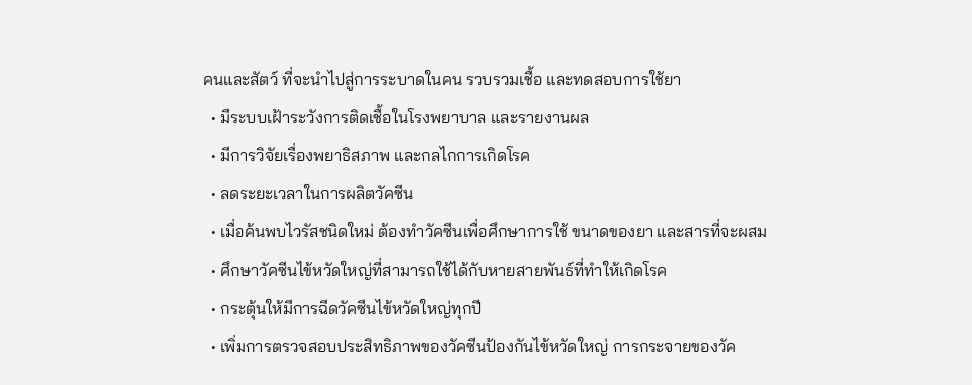คนและสัตว์ ที่จะนำไปสู่การระบาดในคน รวบรวมเชื้อ และทดสอบการใช้ยา
  • มีระบบเฝ้าระวังการติดเชื้อในโรงพยาบาล และรายงานผล
  • มีการวิจัยเรื่องพยาธิสภาพ และกลไกการเกิดโรค
  • ลดระยะเวลาในการผลิตวัคซีน
  • เมื่อค้นพบไวรัสชนิดใหม่ ต้องทำวัคซีนเพื่อศึกษาการใช้ ขนาดของยา และสารที่จะผสม
  • ศึกษาวัคซีนไข้หวัดใหญ่ที่สามารถใช้ได้กับหายสายพันธ์ที่ทำให้เกิดโรค
  • กระตุ้นให้มีการฉีดวัคซีนไข้หวัดใหญ่ทุกปี
  • เพิ่มการตรวจสอบประสิทธิภาพของวัคซีนป้องกันไข้หวัดใหญ่ การกระจายของวัค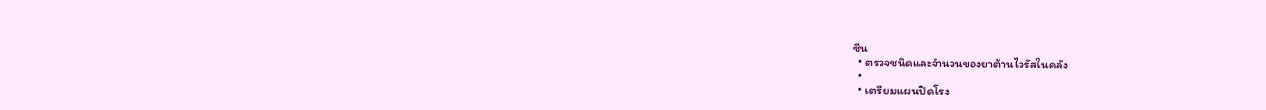ซีน
  • ตรวจชนิดและจำนวนของยาต้านไวรัสในคลัง
  •
  • เตรียมแผนปิดโรง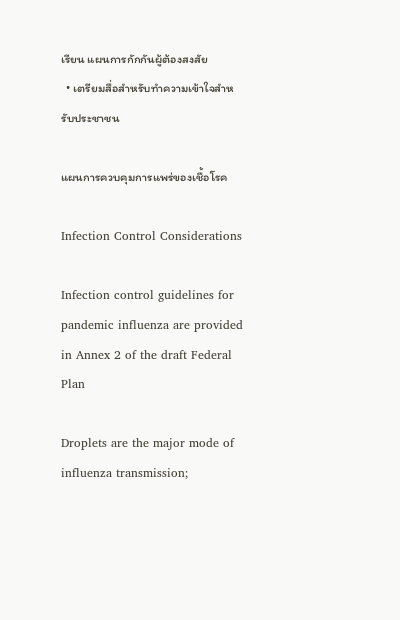เรียน แผนการกักกันผู้ต้องสงสัย
  • เตรียมสื่อสำหรับทำความเข้าใจสำหรับประชาชน

แผนการควบคุมการแพร่ของเชื้อโรค

Infection Control Considerations

Infection control guidelines for pandemic influenza are provided in Annex 2 of the draft Federal Plan

Droplets are the major mode of influenza transmission;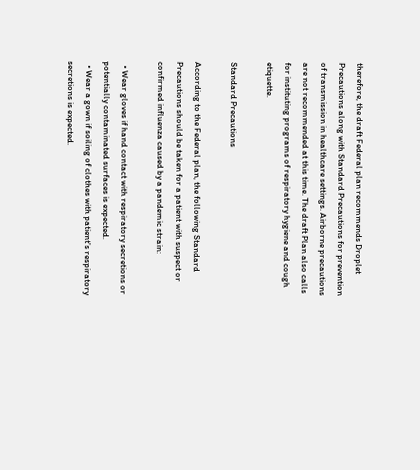therefore, the draft Federal plan recommends Droplet Precautions along with Standard Precautions for prevention of transmission in healthcare settings. Airborne precautions are not recommended at this time. The draft Plan also calls for instituting programs of respiratory hygiene and cough etiquette.

Standard Precautions

According to the Federal plan, the following Standard Precautions should be taken for a patient with suspect or confirmed influenza caused by a pandemic strain:

  • Wear gloves if hand contact with respiratory secretions or potentially contaminated surfaces is expected.
  • Wear a gown if soiling of clothes with patient's respiratory secretions is expected.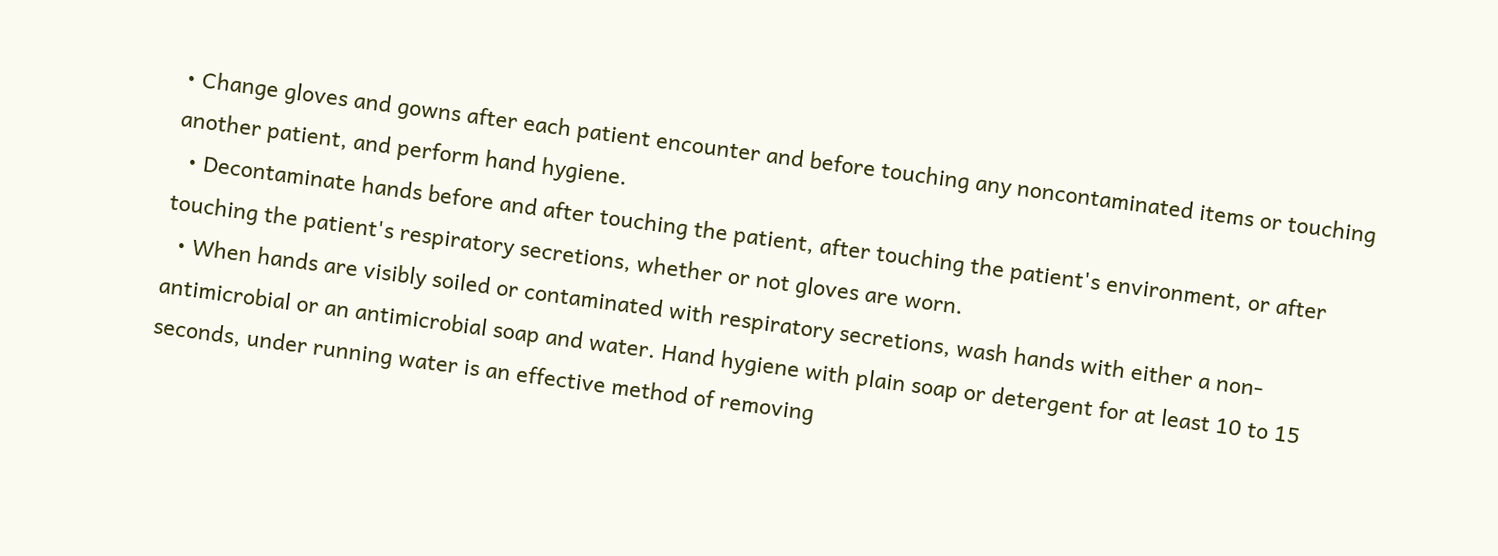• Change gloves and gowns after each patient encounter and before touching any noncontaminated items or touching another patient, and perform hand hygiene.
  • Decontaminate hands before and after touching the patient, after touching the patient's environment, or after touching the patient's respiratory secretions, whether or not gloves are worn.
  • When hands are visibly soiled or contaminated with respiratory secretions, wash hands with either a non-antimicrobial or an antimicrobial soap and water. Hand hygiene with plain soap or detergent for at least 10 to 15 seconds, under running water is an effective method of removing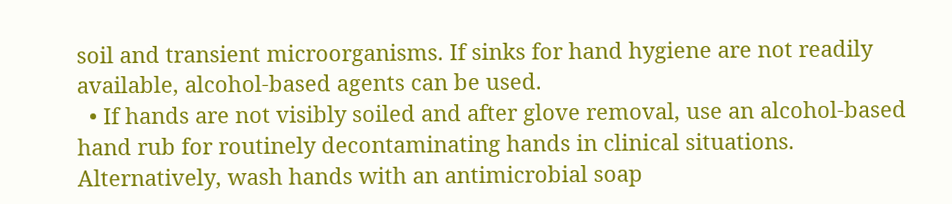soil and transient microorganisms. If sinks for hand hygiene are not readily available, alcohol-based agents can be used.
  • If hands are not visibly soiled and after glove removal, use an alcohol-based hand rub for routinely decontaminating hands in clinical situations. Alternatively, wash hands with an antimicrobial soap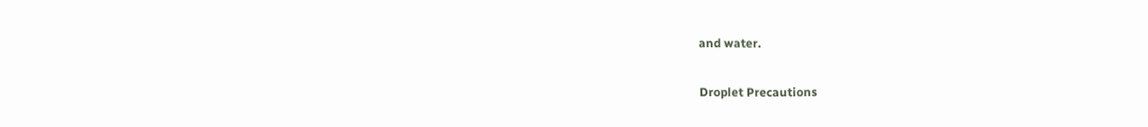and water.

Droplet Precautions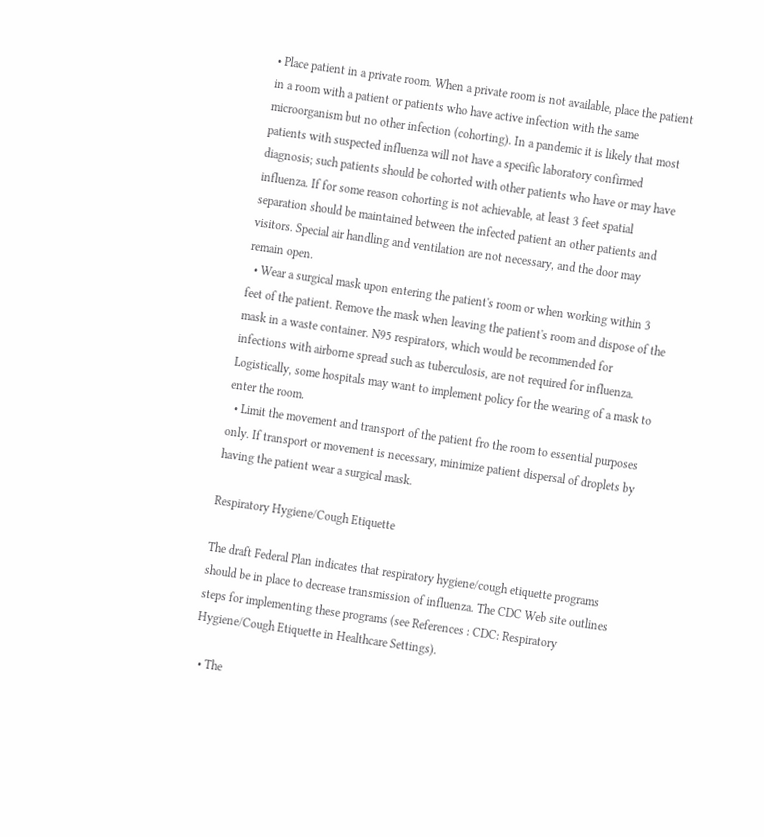• Place patient in a private room. When a private room is not available, place the patient in a room with a patient or patients who have active infection with the same microorganism but no other infection (cohorting). In a pandemic it is likely that most patients with suspected influenza will not have a specific laboratory confirmed diagnosis; such patients should be cohorted with other patients who have or may have influenza. If for some reason cohorting is not achievable, at least 3 feet spatial separation should be maintained between the infected patient an other patients and visitors. Special air handling and ventilation are not necessary, and the door may remain open.
  • Wear a surgical mask upon entering the patient's room or when working within 3 feet of the patient. Remove the mask when leaving the patient's room and dispose of the mask in a waste container. N95 respirators, which would be recommended for infections with airborne spread such as tuberculosis, are not required for influenza. Logistically, some hospitals may want to implement policy for the wearing of a mask to enter the room.
  • Limit the movement and transport of the patient fro the room to essential purposes only. If transport or movement is necessary, minimize patient dispersal of droplets by having the patient wear a surgical mask.

Respiratory Hygiene/Cough Etiquette

The draft Federal Plan indicates that respiratory hygiene/cough etiquette programs should be in place to decrease transmission of influenza. The CDC Web site outlines steps for implementing these programs (see References : CDC: Respiratory Hygiene/Cough Etiquette in Healthcare Settings).

  • The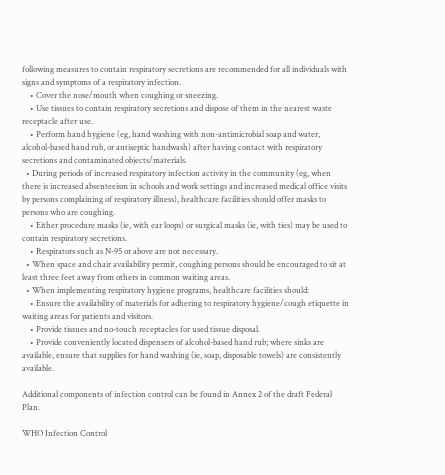following measures to contain respiratory secretions are recommended for all individuals with signs and symptoms of a respiratory infection.
    • Cover the nose/mouth when coughing or sneezing.
    • Use tissues to contain respiratory secretions and dispose of them in the nearest waste receptacle after use.
    • Perform hand hygiene (eg, hand washing with non-antimicrobial soap and water, alcohol-based hand rub, or antiseptic handwash) after having contact with respiratory secretions and contaminated objects/materials.
  • During periods of increased respiratory infection activity in the community (eg, when there is increased absenteeism in schools and work settings and increased medical office visits by persons complaining of respiratory illness), healthcare facilities should offer masks to persons who are coughing.
    • Either procedure masks (ie, with ear loops) or surgical masks (ie, with ties) may be used to contain respiratory secretions.
    • Respirators such as N-95 or above are not necessary.
  • When space and chair availability permit, coughing persons should be encouraged to sit at least three feet away from others in common waiting areas.
  • When implementing respiratory hygiene programs, healthcare facilities should:
    • Ensure the availability of materials for adhering to respiratory hygiene/cough etiquette in waiting areas for patients and visitors.
    • Provide tissues and no-touch receptacles for used tissue disposal.
    • Provide conveniently located dispensers of alcohol-based hand rub; where sinks are available, ensure that supplies for hand washing (ie, soap, disposable towels) are consistently available.

Additional components of infection control can be found in Annex 2 of the draft Federal Plan.

WHO Infection Control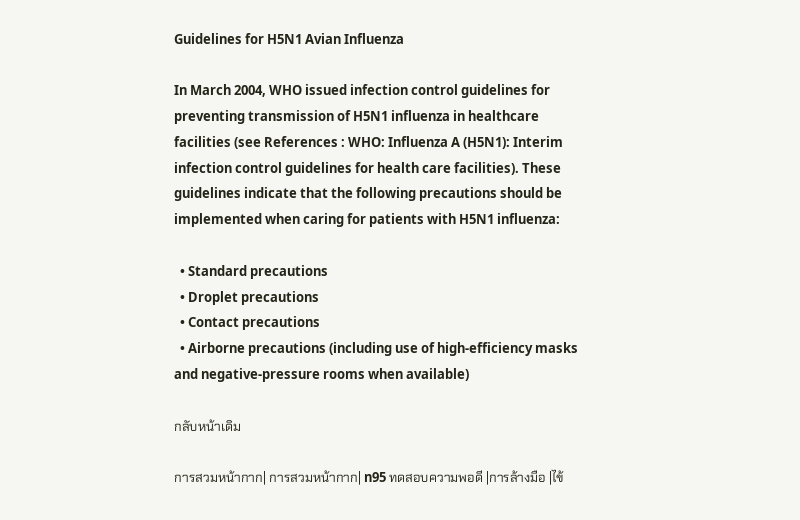Guidelines for H5N1 Avian Influenza

In March 2004, WHO issued infection control guidelines for preventing transmission of H5N1 influenza in healthcare facilities (see References : WHO: Influenza A (H5N1): Interim infection control guidelines for health care facilities). These guidelines indicate that the following precautions should be implemented when caring for patients with H5N1 influenza:

  • Standard precautions
  • Droplet precautions
  • Contact precautions
  • Airborne precautions (including use of high-efficiency masks and negative-pressure rooms when available)

กลับหน้าเดิม

การสวมหน้ากาก| การสวมหน้ากาก| n95 ทดสอบความพอดี |การล้างมือ |ไข้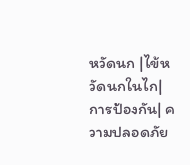หวัดนก |ไข้หวัดนกในไก|การป้องกัน| ความปลอดภัย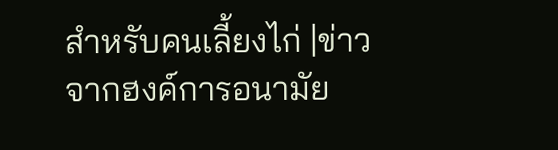สำหรับคนเลี้ยงไก่ |ข่าวจากฮงค์การอนามัย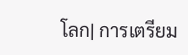โลก| การเตรียม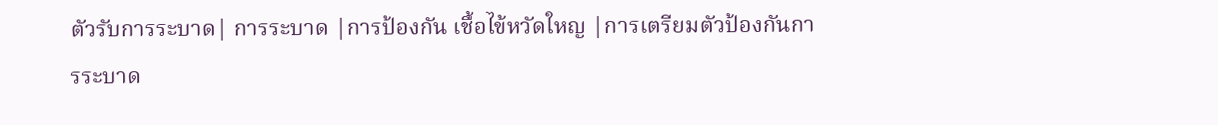ตัวรับการระบาด| การระบาด |การป้องกัน เชื้อไข้หวัดใหญ |การเตรียมตัวป้องกันการระบาด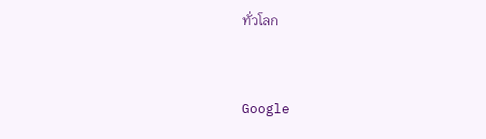ทั่วโลก


Google